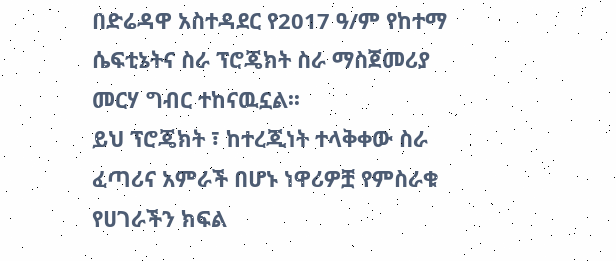በድሬዳዋ አስተዳደር የ2017 ዓ/ም የከተማ ሴፍቲኔትና ስራ ፕሮጄክት ስራ ማስጀመሪያ መርሃ ግብር ተከናዉኗል፡፡
ይህ ፕሮጄክት ፣ ከተረጂነት ተላቅቀው ስራ ፈጣሪና አምራች በሆኑ ነዋሪዎቿ የምስራቁ የሀገራችን ክፍል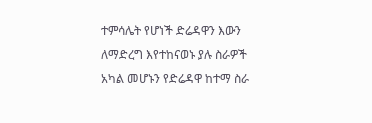ተምሳሌት የሆነች ድሬዳዋን እውን ለማድረግ እየተከናወኑ ያሉ ስራዎች አካል መሆኑን የድሬዳዋ ከተማ ስራ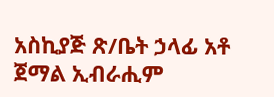አስኪያጅ ጽ/ቤት ኃላፊ አቶ ጀማል ኢብራሒም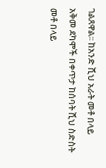ገልጸዋል፡፡ ከአንድ ሺህ አራት መቶ በላይ አቅመ ደካሞች በቀጥታ ከሰባት ሺህ ስድስት መቶ በላይ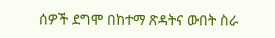ሰዎች ደግሞ በከተማ ጽዳትና ውበት ስራ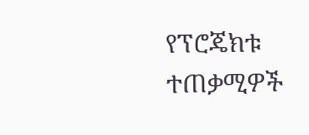የፕሮጄክቱ ተጠቃሚዎች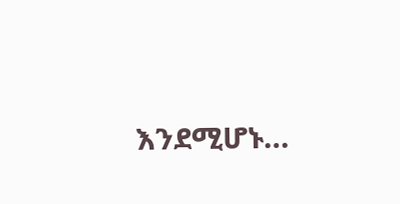እንደሚሆኑ…